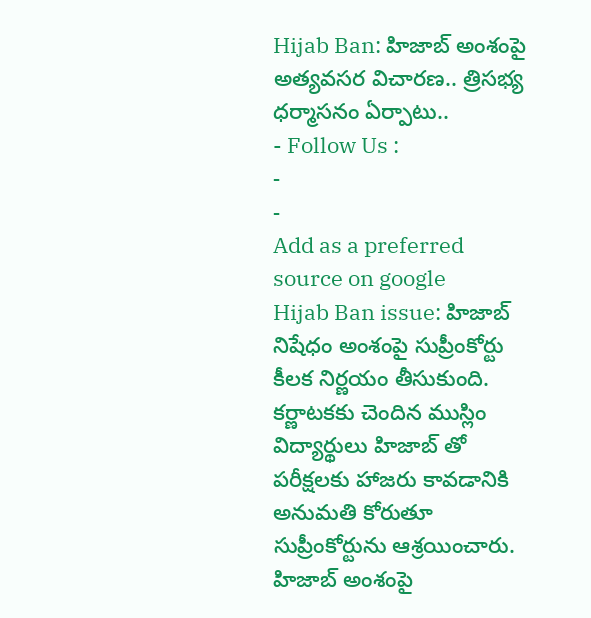Hijab Ban: హిజాబ్ అంశంపై అత్యవసర విచారణ.. త్రిసభ్య ధర్మాసనం ఏర్పాటు..
- Follow Us :
-
-
Add as a preferred
source on google
Hijab Ban issue: హిజాబ్ నిషేధం అంశంపై సుప్రీంకోర్టు కీలక నిర్ణయం తీసుకుంది. కర్ణాటకకు చెందిన ముస్లిం విద్యార్థులు హిజాబ్ తో పరీక్షలకు హాజరు కావడానికి అనుమతి కోరుతూ సుప్రీంకోర్టును ఆశ్రయించారు. హిజాబ్ అంశంపై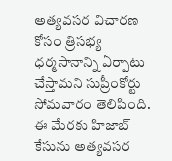అత్యవసర విచారణ కోసం త్రిసభ్య ధర్మసానాన్ని ఏర్పాటు చేస్తామని సుప్రీంకోర్టు సోమవారం తెలిపింది. ఈ మేరకు హిజాబ్ కేసును అత్యవసర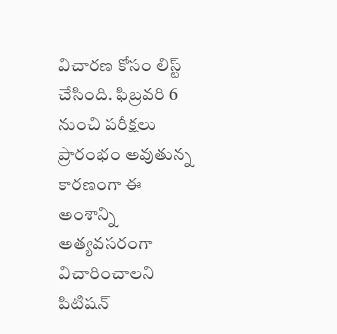విచారణ కోసం లిస్ట్ చేసింది. ఫిబ్రవరి 6 నుంచి పరీక్షలు ప్రారంభం అవుతున్న కారణంగా ఈ అంశాన్ని అత్యవసరంగా విచారించాలని పిటిషన్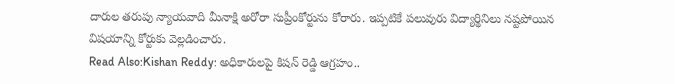దారుల తరుపు న్యాయవాది మీనాక్షి అరోరా సుప్రీంకోర్టును కోరారు. ఇప్పటికే పలువురు విద్యార్థినిలు నష్టపోయిన విషయాన్ని కోర్టుకు వెల్లడించారు.
Read Also:Kishan Reddy: అధికారులపై కిషన్ రెడ్డి ఆగ్రహం..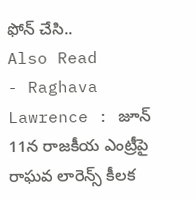ఫోన్ చేసి..
Also Read
- Raghava Lawrence : జూన్ 11న రాజకీయ ఎంట్రీపై రాఘవ లారెన్స్ కీలక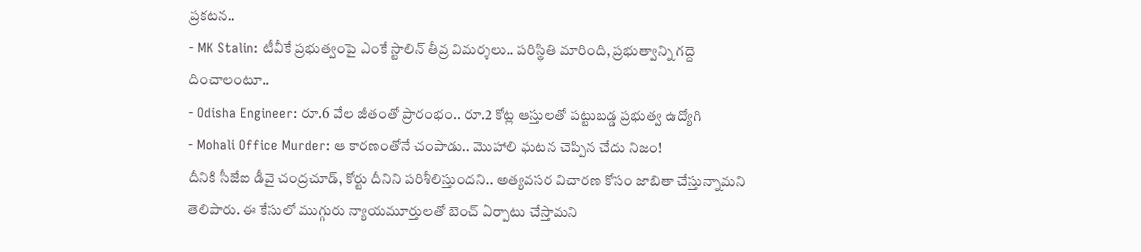ప్రకటన..
- MK Stalin: టీవీకే ప్రభుత్వంపై ఎంకే స్టాలిన్ తీవ్ర విమర్శలు.. పరిస్థితి మారింది, ప్రభుత్వాన్ని గద్దె దించాలంటూ..
- Odisha Engineer: రూ.6 వేల జీతంతో ప్రారంభం.. రూ.2 కోట్ల ఆస్తులతో పట్టుబడ్డ ప్రభుత్వ ఉద్యోగి
- Mohali Office Murder: ఆ కారణంతోనే చంపాడు.. మొహాలి ఘటన చెప్పిన చేదు నిజం!
దీనికి సీజేఐ డీవై చంద్రచూడ్, కోర్టు దీనిని పరిశీలిస్తుందని.. అత్యవసర విచారణ కోసం జాబితా చేస్తున్నామని తెలిపారు. ఈ కేసులో ముగ్గురు న్యాయమూర్తులతో బెంచ్ ఏర్పాటు చేస్తామని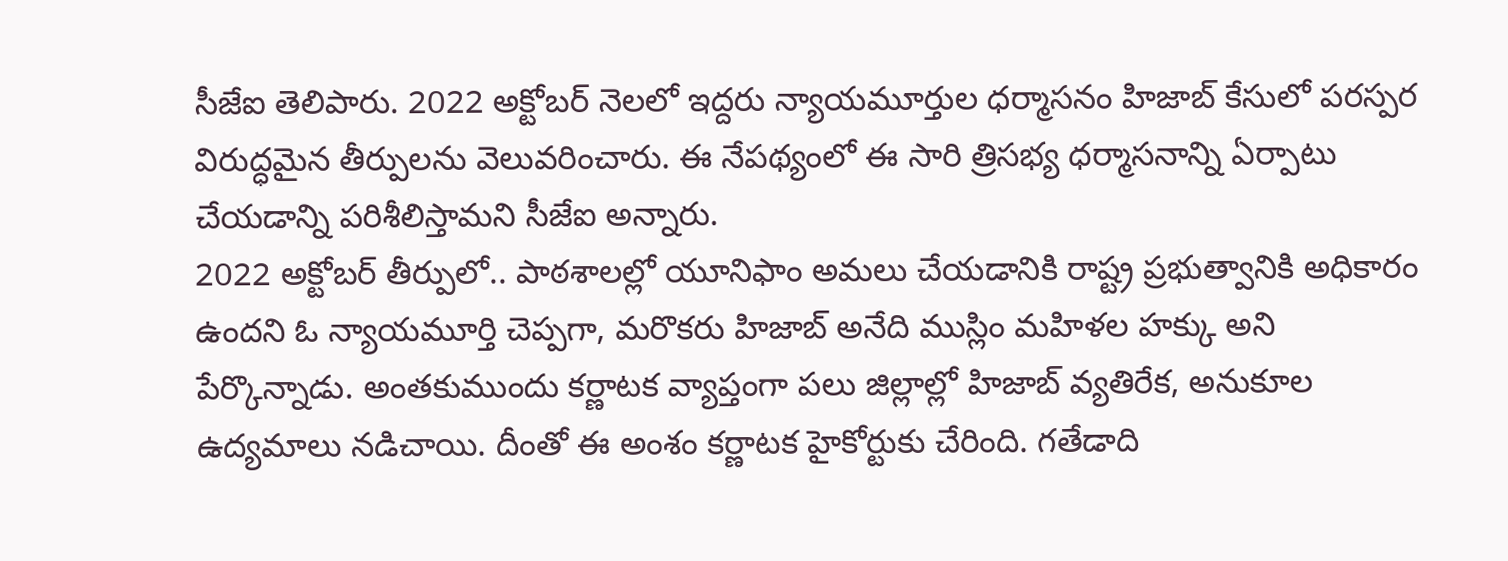సీజేఐ తెలిపారు. 2022 అక్టోబర్ నెలలో ఇద్దరు న్యాయమూర్తుల ధర్మాసనం హిజాబ్ కేసులో పరస్పర విరుద్ధమైన తీర్పులను వెలువరించారు. ఈ నేపథ్యంలో ఈ సారి త్రిసభ్య ధర్మాసనాన్ని ఏర్పాటు చేయడాన్ని పరిశీలిస్తామని సీజేఐ అన్నారు.
2022 అక్టోబర్ తీర్పులో.. పాఠశాలల్లో యూనిఫాం అమలు చేయడానికి రాష్ట్ర ప్రభుత్వానికి అధికారం ఉందని ఓ న్యాయమూర్తి చెప్పగా, మరొకరు హిజాబ్ అనేది ముస్లిం మహిళల హక్కు అని పేర్కొన్నాడు. అంతకుముందు కర్ణాటక వ్యాప్తంగా పలు జిల్లాల్లో హిజాబ్ వ్యతిరేక, అనుకూల ఉద్యమాలు నడిచాయి. దీంతో ఈ అంశం కర్ణాటక హైకోర్టుకు చేరింది. గతేడాది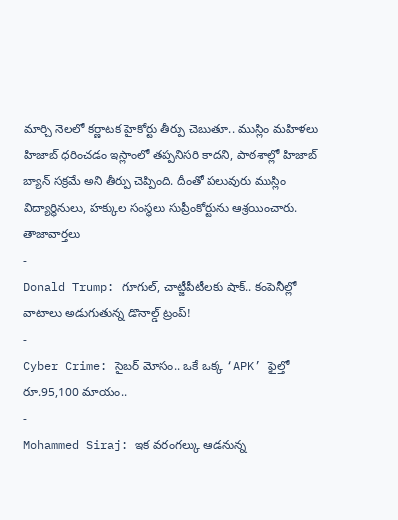మార్చి నెలలో కర్ణాటక హైకోర్టు తీర్పు చెబుతూ.. ముస్లిం మహిళలు హిజాబ్ ధరించడం ఇస్లాంలో తప్పనిసరి కాదని, పాఠశాల్లో హిజాబ్ బ్యాన్ సక్రమే అని తీర్పు చెప్పింది. దీంతో పలువురు ముస్లిం విద్యార్థినులు, హక్కుల సంస్థలు సుప్రీంకోర్టును ఆశ్రయించారు.
తాజావార్తలు
-
Donald Trump: గూగుల్, చాట్జీపీటీలకు షాక్.. కంపెనీల్లో వాటాలు అడుగుతున్న డొనాల్డ్ ట్రంప్!
-
Cyber Crime: సైబర్ మోసం.. ఒకే ఒక్క ‘APK’ ఫైల్తో రూ.95,100 మాయం..
-
Mohammed Siraj: ఇక వరంగల్కు ఆడనున్న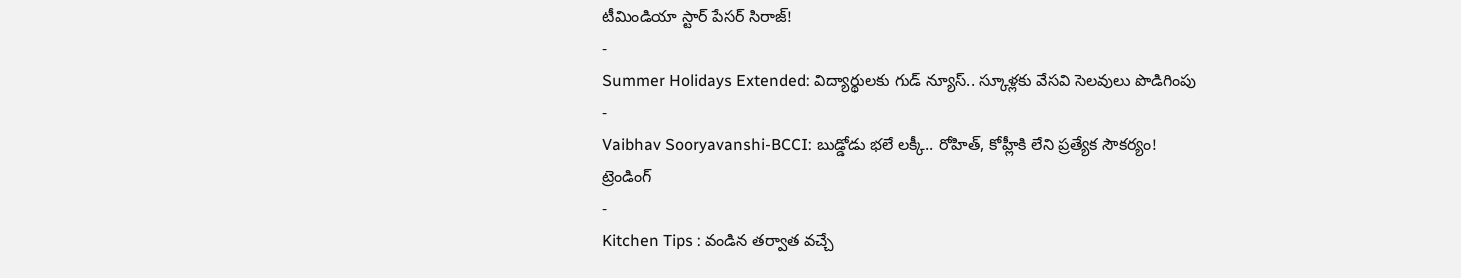టీమిండియా స్టార్ పేసర్ సిరాజ్!
-
Summer Holidays Extended: విద్యార్థులకు గుడ్ న్యూస్.. స్కూళ్లకు వేసవి సెలవులు పొడిగింపు
-
Vaibhav Sooryavanshi-BCCI: బుడ్డోడు భలే లక్కీ.. రోహిత్, కోహ్లీకి లేని ప్రత్యేక సౌకర్యం!
ట్రెండింగ్
-
Kitchen Tips : వండిన తర్వాత వచ్చే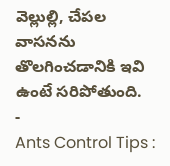వెల్లుల్లి, చేపల వాసనను తొలగించడానికి ఇవి ఉంటే సరిపోతుంది.
-
Ants Control Tips :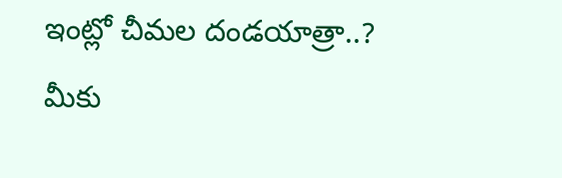ఇంట్లో చీమల దండయాత్రా..? మీకు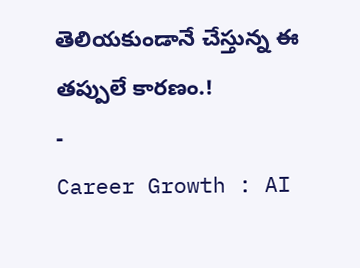తెలియకుండానే చేస్తున్న ఈ తప్పులే కారణం.!
-
Career Growth : AI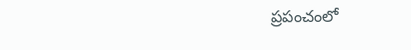ప్రపంచంలో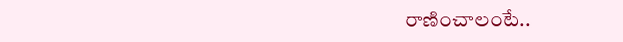రాణించాలంటే..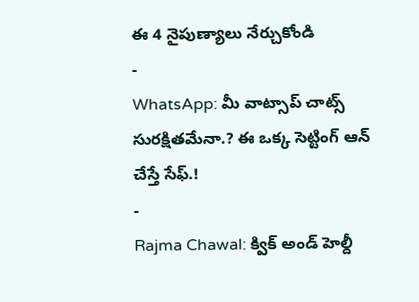ఈ 4 నైపుణ్యాలు నేర్చుకోండి
-
WhatsApp: మీ వాట్సాప్ చాట్స్ సురక్షితమేనా.? ఈ ఒక్క సెట్టింగ్ ఆన్ చేస్తే సేఫ్.!
-
Rajma Chawal: క్విక్ అండ్ హెల్దీ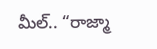మీల్.. “రాజ్మా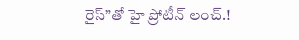రైస్”తో హై ప్రోటీన్ లంచ్.!